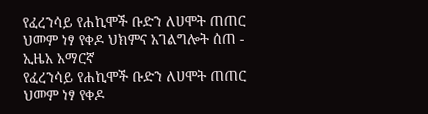የፈረንሳይ የሐኪሞች ቡድን ለሀሞት ጠጠር ህመም ነፃ የቀዶ ህክምና አገልግሎት ሰጠ - ኢዜአ አማርኛ
የፈረንሳይ የሐኪሞች ቡድን ለሀሞት ጠጠር ህመም ነፃ የቀዶ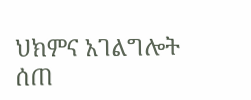ህክምና አገልግሎት ሰጠ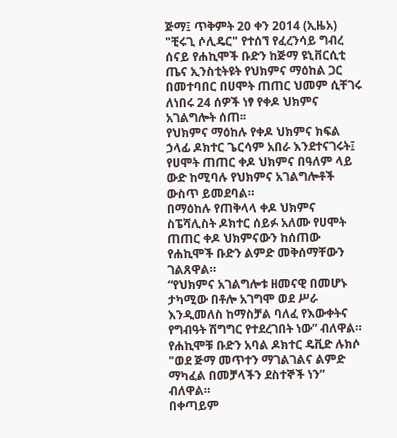ጅማ፤ ጥቅምት 20 ቀን 2014 (ኢዜአ) "ቺሩጊ ሶሊዴር" የተሰኘ የፈረንሳይ ግብረ ሰናይ የሐኪሞች ቡድን ከጅማ ዩኒቨርሲቲ ጤና ኢንስቲትዩት የህክምና ማዕከል ጋር በመተባበር በሀሞት ጠጠር ህመም ሲቸገሩ ለነበሩ 24 ሰዎች ነፃ የቀዶ ህክምና አገልግሎት ሰጠ፡፡
የህክምና ማዕከሉ የቀዶ ህክምና ክፍል ኃላፊ ዶክተር ጌርሳም አበራ እንደተናገሩት፤ የሀሞት ጠጠር ቀዶ ህክምና በዓለም ላይ ውድ ከሚባሉ የህክምና አገልግሎቶች ውስጥ ይመደባል።
በማዕከሉ የጠቅላላ ቀዶ ህክምና ስፔሻሊስት ዶክተር ሰይፉ አለሙ የሀሞት ጠጠር ቀዶ ህክምናውን ከሰጠው የሐኪሞች ቡድን ልምድ መቅሰማቸውን ገልጸዋል።
“የህክምና አገልግሎቱ ዘመናዊ በመሆኑ ታካሚው በቶሎ አገግሞ ወደ ሥራ እንዲመለስ ከማስቻል ባለፈ የእውቀትና የግብዓት ሽግግር የተደረገበት ነው” ብለዋል።
የሐኪሞቹ ቡድን አባል ዶክተር ዴቪድ ሉክሶ "ወደ ጅማ መጥተን ማገልገልና ልምድ ማካፈል በመቻላችን ደስተኞች ነን” ብለዋል።
በቀጣይም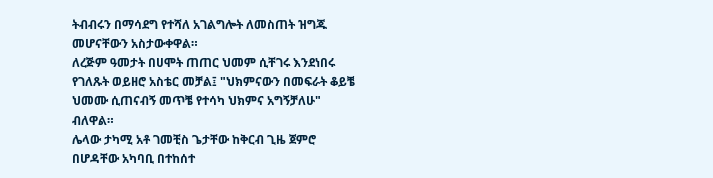ትብብሩን በማሳደግ የተሻለ አገልግሎት ለመስጠት ዝግጁ መሆናቸውን አስታውቀዋል።
ለረጅም ዓመታት በሀሞት ጠጠር ህመም ሲቸገሩ እንደነበሩ የገለጹት ወይዘሮ አስቴር መቻል፤ "ህክምናውን በመፍራት ቆይቼ ህመሙ ሲጠናብኝ መጥቼ የተሳካ ህክምና አግኝቻለሁ" ብለዋል።
ሌላው ታካሚ አቶ ገመቺስ ጌታቸው ከቅርብ ጊዜ ጀምሮ በሆዳቸው አካባቢ በተከሰተ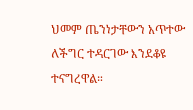ህመም ጤንነታቸውን አጥተው ለችግር ተዳርገው እንደቆዩ ተናግረዋል።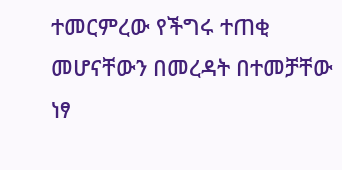ተመርምረው የችግሩ ተጠቂ መሆናቸውን በመረዳት በተመቻቸው ነፃ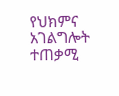የህክምና አገልግሎት ተጠቃሚ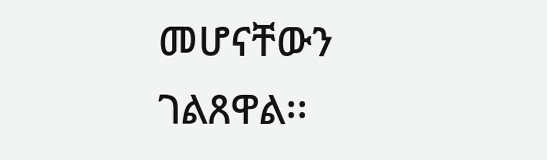መሆናቸውን ገልጸዋል፡፡